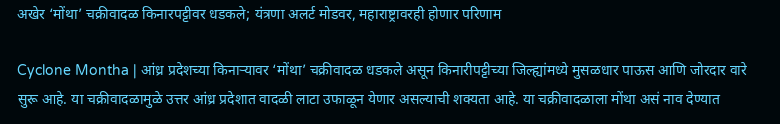अखेर ‘मोंथा’ चक्रीवादळ किनारपट्टीवर धडकले; यंत्रणा अलर्ट मोडवर, महाराष्ट्रावरही होणार परिणाम

Cyclone Montha | आंध्र प्रदेशच्या किनाऱ्यावर ‘मोंथा’ चक्रीवादळ धडकले असून किनारीपट्टीच्या जिल्ह्यांमध्ये मुसळधार पाऊस आणि जोरदार वारे सुरू आहे. या चक्रीवादळामुळे उत्तर आंध्र प्रदेशात वादळी लाटा उफाळून येणार असल्याची शक्यता आहे. या चक्रीवादळाला मोंथा असं नाव देण्यात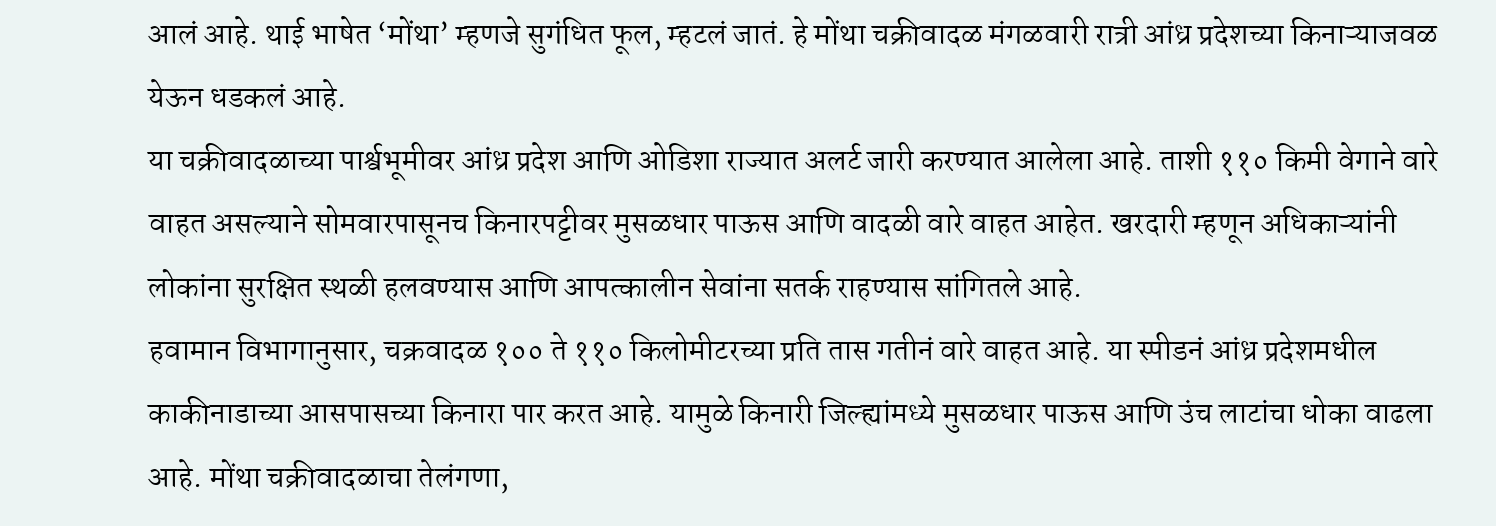आलं आहे. थाई भाषेत ‘मोंथा’ म्हणजे सुगंधित फूल, म्हटलं जातं. हे मोंथा चक्रीवादळ मंगळवारी रात्री आंध्र प्रदेशच्या किनाऱ्याजवळ येऊन धडकलं आहे.
या चक्रीवादळाच्या पार्श्वभूमीवर आंध्र प्रदेश आणि ओडिशा राज्यात अलर्ट जारी करण्यात आलेला आहे. ताशी ११० किमी वेगाने वारे वाहत असल्याने सोमवारपासूनच किनारपट्टीवर मुसळधार पाऊस आणि वादळी वारे वाहत आहेत. खरदारी म्हणून अधिकाऱ्यांनी लोकांना सुरक्षित स्थळी हलवण्यास आणि आपत्कालीन सेवांना सतर्क राहण्यास सांगितले आहे.
हवामान विभागानुसार, चक्रवादळ १०० ते ११० किलोमीटरच्या प्रति तास गतीनं वारे वाहत आहे. या स्पीडनं आंध्र प्रदेशमधील काकीनाडाच्या आसपासच्या किनारा पार करत आहे. यामुळे किनारी जिल्ह्यांमध्ये मुसळधार पाऊस आणि उंच लाटांचा धोका वाढला आहे. मोंथा चक्रीवादळाचा तेलंगणा,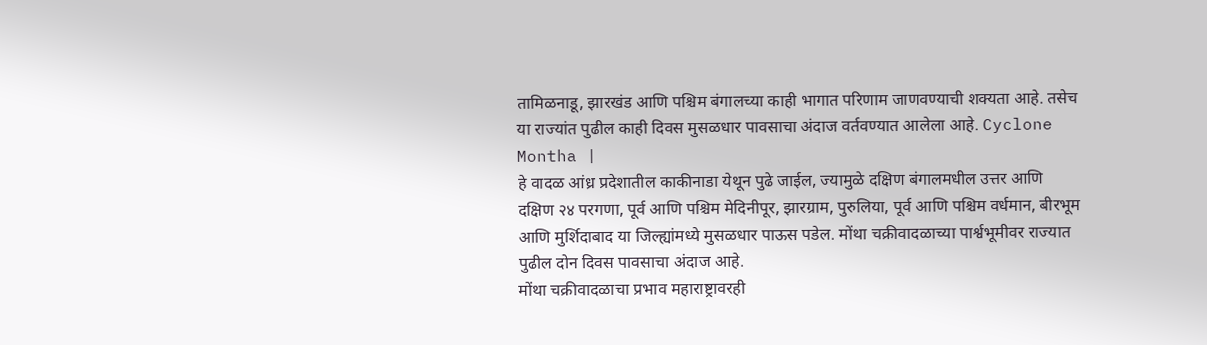तामिळनाडू, झारखंड आणि पश्चिम बंगालच्या काही भागात परिणाम जाणवण्याची शक्यता आहे. तसेच या राज्यांत पुढील काही दिवस मुसळधार पावसाचा अंदाज वर्तवण्यात आलेला आहे. Cyclone Montha |
हे वादळ आंध्र प्रदेशातील काकीनाडा येथून पुढे जाईल, ज्यामुळे दक्षिण बंगालमधील उत्तर आणि दक्षिण २४ परगणा, पूर्व आणि पश्चिम मेदिनीपूर, झारग्राम, पुरुलिया, पूर्व आणि पश्चिम वर्धमान, बीरभूम आणि मुर्शिदाबाद या जिल्ह्यांमध्ये मुसळधार पाऊस पडेल. मोंथा चक्रीवादळाच्या पार्श्वभूमीवर राज्यात पुढील दोन दिवस पावसाचा अंदाज आहे.
मोंथा चक्रीवादळाचा प्रभाव महाराष्ट्रावरही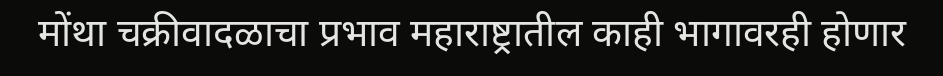मोंथा चक्रीवादळाचा प्रभाव महाराष्ट्रातील काही भागावरही होणार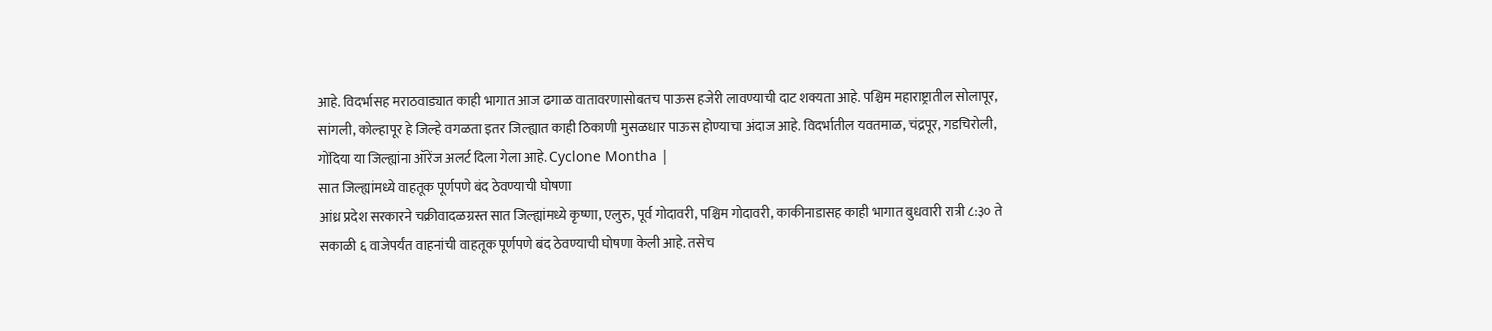आहे. विदर्भासह मराठवाड्यात काही भागात आज ढगाळ वातावरणासोबतच पाऊस हजेरी लावण्याची दाट शक्यता आहे. पश्चिम महाराष्ट्रातील सोलापूर, सांगली, कोल्हापूर हे जिल्हे वगळता इतर जिल्ह्यात काही ठिकाणी मुसळधार पाऊस होण्याचा अंदाज आहे. विदर्भातील यवतमाळ, चंद्रपूर, गडचिरोली, गोंदिया या जिल्ह्यांना ऑरेंज अलर्ट दिला गेला आहे. Cyclone Montha |
सात जिल्ह्यांमध्ये वाहतूक पूर्णपणे बंद ठेवण्याची घोषणा
आंध्र प्रदेश सरकारने चक्रीवादळग्रस्त सात जिल्ह्यांमध्ये कृष्णा, एलुरु, पूर्व गोदावरी, पश्चिम गोदावरी, काकीनाडासह काही भागात बुधवारी रात्री ८:३० ते सकाळी ६ वाजेपर्यंत वाहनांची वाहतूक पूर्णपणे बंद ठेवण्याची घोषणा केली आहे. तसेच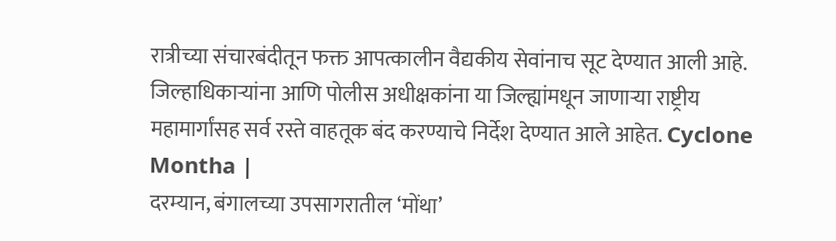रात्रीच्या संचारबंदीतून फक्त आपत्कालीन वैद्यकीय सेवांनाच सूट देण्यात आली आहे. जिल्हाधिकाऱ्यांना आणि पोलीस अधीक्षकांना या जिल्ह्यांमधून जाणाऱ्या राष्ट्रीय महामार्गांसह सर्व रस्ते वाहतूक बंद करण्याचे निर्देश देण्यात आले आहेत. Cyclone Montha |
दरम्यान, बंगालच्या उपसागरातील ‘मोंथा’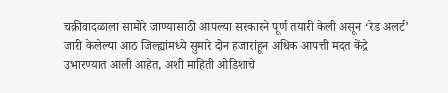चक्रीवादळाला सामोरे जाण्यासाठी आपल्या सरकारने पूर्ण तयारी केली असून ‘रेड अलर्ट’ जारी केलेल्या आठ जिल्ह्यांमध्ये सुमारे दोन हजारांहून अधिक आपत्ती मदत केंद्रे उभारण्यात आली आहेत, अशी माहिती ओडिशाचे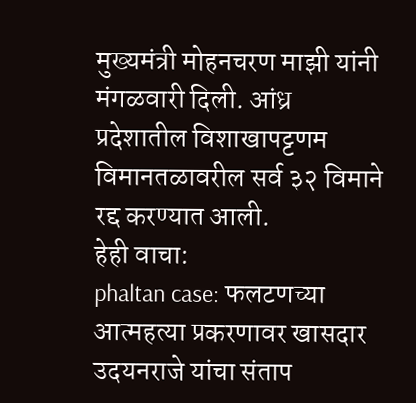मुख्यमंत्री मोहनचरण माझी यांनी मंगळवारी दिली. आंध्र प्रदेशातील विशाखापट्टणम विमानतळावरील सर्व ३२ विमाने रद्द करण्यात आली.
हेही वाचा:
phaltan case: फलटणच्या आत्महत्या प्रकरणावर खासदार उदयनराजे यांचा संताप